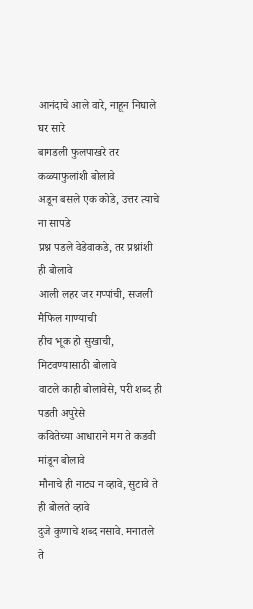आनंदाचे आले वारे, नाहून निघाले घर सारे
बागडली फुलपाखरे तर कळ्याफुलांशी बोलावे
अडून बसले एक कोडे, उत्तर त्याचे ना सापडे
प्रश्न पडले वेडेवाकडे, तर प्रश्नांशी ही बोलावे
आली लहर जर गप्पांची, सजली मैफिल गाण्याची
हीच भूक हो सुखाची, मिटवण्यासाठी बोलावे
वाटले काही बोलावेसे, परी शब्द ही पडती अपुरेसे
कवितेच्या आधाराने मग ते कडवी मांडून बोलावे
मौनाचे ही नाट्य न व्हावे, सुटावे ते ही बोलते व्हावे
दुजे कुणाचे शब्द नसावे. मनातले ते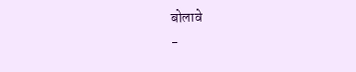बोलावे
-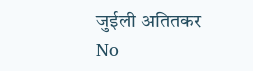जुईली अतितकर
No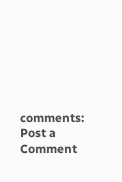comments:
Post a Comment